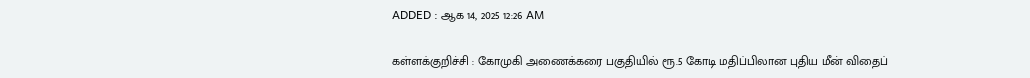ADDED : ஆக 14, 2025 12:26 AM

கள்ளக்குறிச்சி : கோமுகி அணைக்கரை பகுதியில் ரூ.5 கோடி மதிப்பிலான புதிய மீன் விதைப்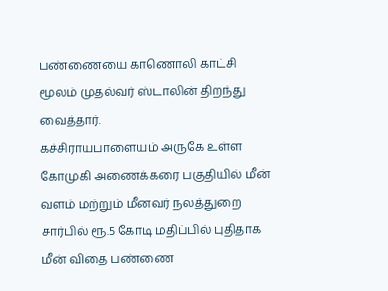பண்ணையை காணொலி காட்சி மூலம் முதல்வர் ஸ்டாலின் திறந்து வைத்தார்.
கச்சிராயபாளையம் அருகே உள்ள கோமுகி அணைக்கரை பகுதியில் மீன் வளம் மற்றும் மீனவர் நலத்துறை சார்பில் ரூ.5 கோடி மதிப்பில் புதிதாக மீன் விதை பண்ணை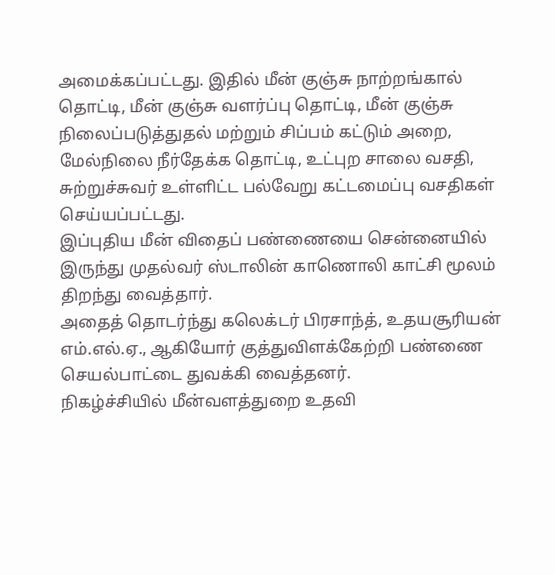அமைக்கப்பட்டது. இதில் மீன் குஞ்சு நாற்றங்கால் தொட்டி, மீன் குஞ்சு வளர்ப்பு தொட்டி, மீன் குஞ்சு நிலைப்படுத்துதல் மற்றும் சிப்பம் கட்டும் அறை, மேல்நிலை நீர்தேக்க தொட்டி, உட்புற சாலை வசதி, சுற்றுச்சுவர் உள்ளிட்ட பல்வேறு கட்டமைப்பு வசதிகள் செய்யப்பட்டது.
இப்புதிய மீன் விதைப் பண்ணையை சென்னையில் இருந்து முதல்வர் ஸ்டாலின் காணொலி காட்சி மூலம் திறந்து வைத்தார்.
அதைத் தொடர்ந்து கலெக்டர் பிரசாந்த், உதயசூரியன் எம்.எல்.ஏ., ஆகியோர் குத்துவிளக்கேற்றி பண்ணை செயல்பாட்டை துவக்கி வைத்தனர்.
நிகழ்ச்சியில் மீன்வளத்துறை உதவி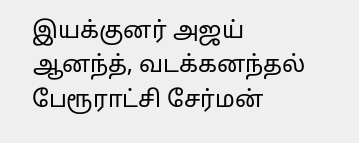இயக்குனர் அஜய் ஆனந்த், வடக்கனந்தல் பேரூராட்சி சேர்மன்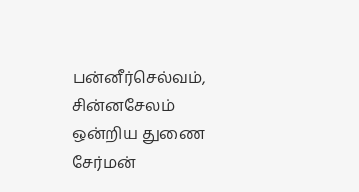பன்னீர்செல்வம், சின்னசேலம் ஒன்றிய துணை சேர்மன்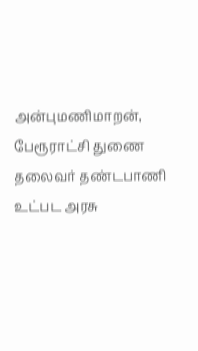அன்புமணிமாறன், பேரூராட்சி துணை தலைவர் தண்டபாணி உட்பட அரசு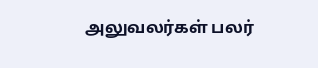அலுவலர்கள் பலர்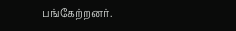பங்கேற்றனர்.